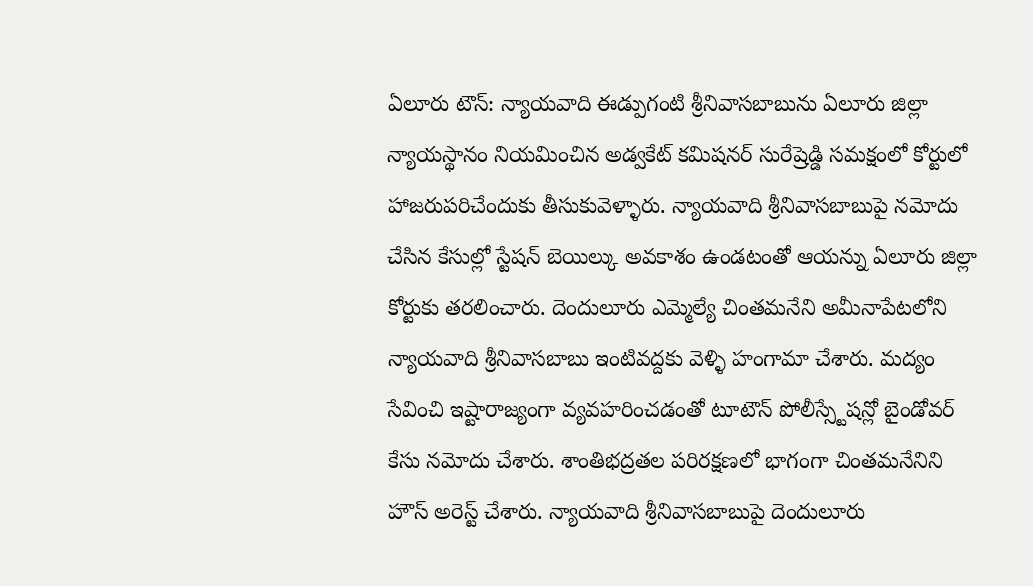ఏలూరు టౌన్: న్యాయవాది ఈడ్పుగంటి శ్రీనివాసబాబును ఏలూరు జిల్లా న్యాయస్థానం నియమించిన అడ్వకేట్ కమిషనర్ సురేష్రెడ్డి సమక్షంలో కోర్టులో హాజరుపరిచేందుకు తీసుకువెళ్ళారు. న్యాయవాది శ్రీనివాసబాబుపై నమోదు చేసిన కేసుల్లో స్టేషన్ బెయిల్కు అవకాశం ఉండటంతో ఆయన్ను ఏలూరు జిల్లా కోర్టుకు తరలించారు. దెందులూరు ఎమ్మెల్యే చింతమనేని అమీనాపేటలోని న్యాయవాది శ్రీనివాసబాబు ఇంటివద్దకు వెళ్ళి హంగామా చేశారు. మద్యం సేవించి ఇష్టారాజ్యంగా వ్యవహరించడంతో టూటౌన్ పోలీస్స్టేషన్లో బైండోవర్ కేసు నమోదు చేశారు. శాంతిభద్రతల పరిరక్షణలో భాగంగా చింతమనేనిని హౌస్ అరెస్ట్ చేశారు. న్యాయవాది శ్రీనివాసబాబుపై దెందులూరు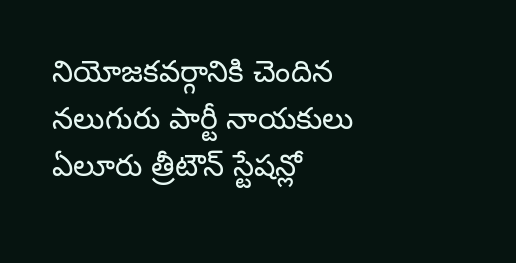నియోజకవర్గానికి చెందిన నలుగురు పార్టీ నాయకులు ఏలూరు త్రీటౌన్ స్టేషన్లో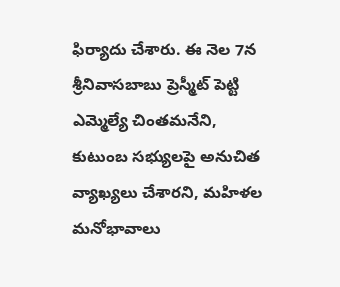ఫిర్యాదు చేశారు. ఈ నెల 7న శ్రీనివాసబాబు ప్రెస్మీట్ పెట్టి ఎమ్మెల్యే చింతమనేని, కుటుంబ సభ్యులపై అనుచిత వ్యాఖ్యలు చేశారని, మహిళల మనోభావాలు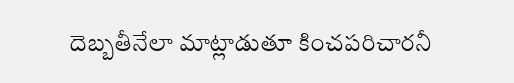దెబ్బతీనేలా మాట్లాడుతూ కించపరిచారనీ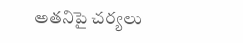అతనిపై చర్యలు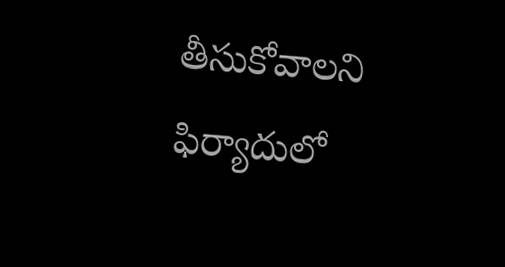తీసుకోవాలని ఫిర్యాదులో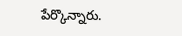పేర్కొన్నారు.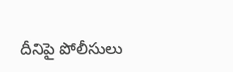దీనిపై పోలీసులు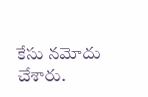కేసు నమోదు చేశారు.